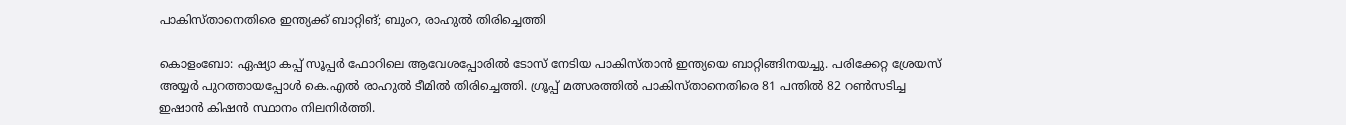പാകിസ്താനെതിരെ ഇന്ത്യക്ക് ബാറ്റിങ്; ബുംറ, രാഹുല്‍ തിരിച്ചെത്തി

കൊളംബോ: ഏഷ്യാ കപ്പ് സൂപ്പര്‍ ഫോറിലെ ആവേശപ്പോരില്‍ ടോസ് നേടിയ പാകിസ്താന്‍ ഇന്ത്യയെ ബാറ്റിങ്ങിനയച്ചു. പരിക്കേറ്റ ശ്രേയസ് അയ്യര്‍ പുറത്തായപ്പോൾ കെ.എല്‍ രാഹുല്‍ ടീമിൽ തിരിച്ചെത്തി. ഗ്രൂപ്പ് മത്സരത്തില്‍ പാകിസ്താനെതിരെ 81 പന്തില്‍ 82 റണ്‍സടിച്ച ഇഷാന്‍ കിഷന്‍ സ്ഥാനം നിലനിര്‍ത്തി.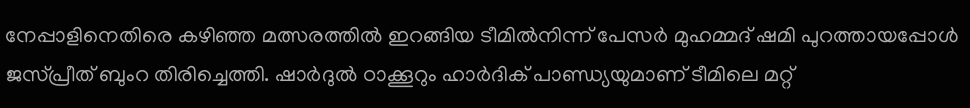നേപ്പാളിനെതിരെ കഴിഞ്ഞ മത്സരത്തിൽ ഇറങ്ങിയ ടീമില്‍നിന്ന് പേസര്‍ മുഹമ്മദ് ഷമി പുറത്തായപ്പോള്‍ ജസ്പ്രീത് ബുംറ തിരിച്ചെത്തി. ഷാർദുല്‍ ഠാക്കൂറും ഹാർദിക് പാണ്ഡ്യയുമാണ് ടീമിലെ മറ്റ്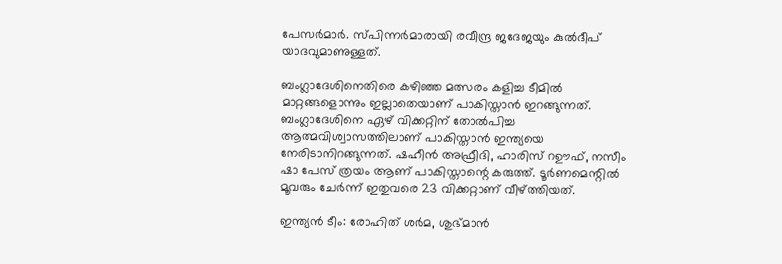പേസര്‍മാര്‍. സ്പിന്നര്‍മാരായി രവീന്ദ്ര ജദേജയും കുല്‍ദീപ് യാദവുമാണുള്ളത്.

ബംഗ്ലാദേശിനെതിരെ കഴിഞ്ഞ മത്സരം കളിച്ച ടീമില്‍ മാറ്റങ്ങളൊന്നും ഇല്ലാതെയാണ് പാകിസ്താന്‍ ഇറങ്ങുന്നത്. ബംഗ്ലാദേശിനെ ഏഴ് വിക്കറ്റിന് തോൽപിച്ച ആത്മവിശ്വാസത്തിലാണ് പാകിസ്താൻ ഇന്ത്യയെ നേരിടാനിറങ്ങുന്നത്. ഷഹീൻ അഫ്രീദി, ഹാരിസ് റഊഫ്, നസീം ഷാ പേസ് ത്രയം ആണ് പാകിസ്താന്റെ കരുത്ത്. ടൂർണമെന്റിൽ മൂവരും ചേർന്ന് ഇതുവരെ 23 വിക്കറ്റാണ് വീഴ്ത്തിയത്.

ഇന്ത്യൻ ടീം: രോഹിത് ശർമ, ശുഭ്മാൻ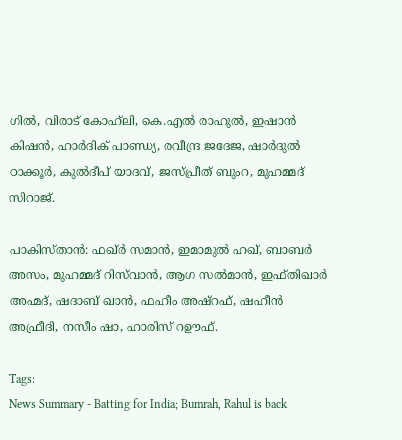ഗിൽ, വിരാട് കോഹ്‍ലി, കെ.എൽ രാഹുൽ, ഇഷാൻ കിഷൻ, ഹാർദിക് പാണ്ഡ്യ, രവീന്ദ്ര ജദേജ, ഷാർദുൽ ഠാക്കൂർ, കുൽദീപ് യാദവ്, ജസ്പ്രീത് ബുംറ, മുഹമ്മദ് സിറാജ്.

പാകിസ്താന്‍: ഫഖ്ർ സമാൻ, ഇമാമുൽ ഹഖ്, ബാബർ അസം, മുഹമ്മദ് റിസ്‍വാൻ, ആഗ സൽമാൻ, ഇഫ്തിഖാർ അഹ്മദ്, ഷദാബ് ഖാൻ, ഫഹീം അഷ്റഫ്, ഷഹീൻ അഫ്രീദി, നസീം ഷാ, ഹാരിസ് റഊഫ്.

Tags:
News Summary - Batting for India; Bumrah, Rahul is back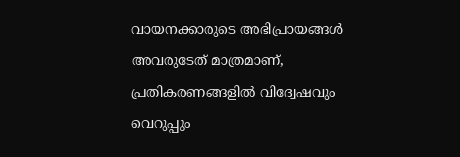വായനക്കാരുടെ അഭിപ്രായങ്ങള്‍ അവരുടേത് മാത്രമാണ്, പ്രതികരണങ്ങളിൽ വിദ്വേഷവും വെറുപ്പും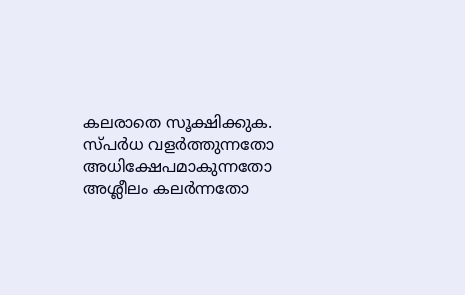കലരാതെ സൂക്ഷിക്കുക. സ്പർധ വളർത്തുന്നതോ അധിക്ഷേപമാകുന്നതോ അശ്ലീലം കലർന്നതോ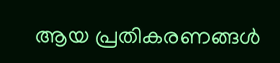ആയ പ്രതികരണങ്ങൾ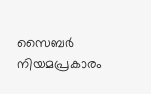സൈബർ നിയമപ്രകാരം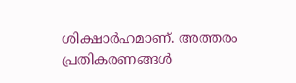ശിക്ഷാർഹമാണ്. അത്തരം പ്രതികരണങ്ങൾ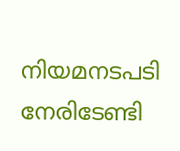നിയമനടപടി നേരിടേണ്ടി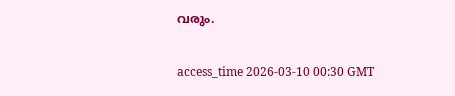വരും.

access_time 2026-03-10 00:30 GMT